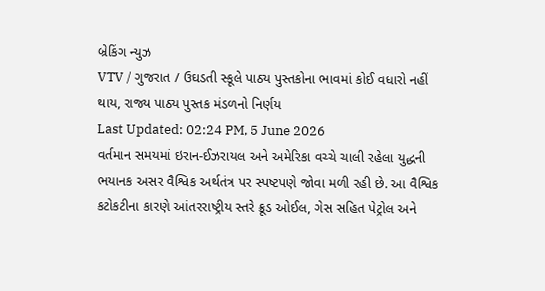બ્રેકિંગ ન્યુઝ
VTV / ગુજરાત / ઉઘડતી સ્કૂલે પાઠ્ય પુસ્તકોના ભાવમાં કોઈ વધારો નહીં થાય, રાજ્ય પાઠ્ય પુસ્તક મંડળનો નિર્ણય
Last Updated: 02:24 PM, 5 June 2026
વર્તમાન સમયમાં ઇરાન-ઈઝરાયલ અને અમેરિકા વચ્ચે ચાલી રહેલા યુદ્ધની ભયાનક અસર વૈશ્વિક અર્થતંત્ર પર સ્પષ્ટપણે જોવા મળી રહી છે. આ વૈશ્વિક કટોકટીના કારણે આંતરરાષ્ટ્રીય સ્તરે ક્રૂડ ઓઈલ, ગેસ સહિત પેટ્રોલ અને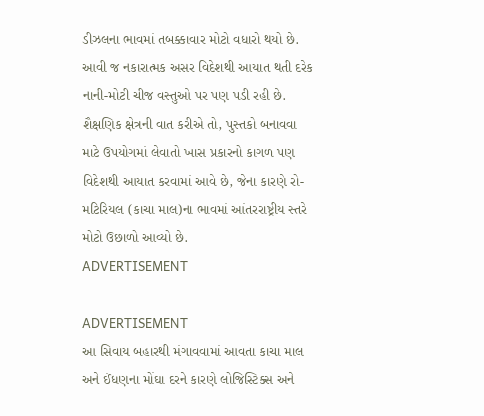ડીઝલના ભાવમાં તબક્કાવાર મોટો વધારો થયો છે. આવી જ નકારાત્મક અસર વિદેશથી આયાત થતી દરેક નાની-મોટી ચીજ વસ્તુઓ પર પણ પડી રહી છે. શૈક્ષણિક ક્ષેત્રની વાત કરીએ તો, પુસ્તકો બનાવવા માટે ઉપયોગમાં લેવાતો ખાસ પ્રકારનો કાગળ પણ વિદેશથી આયાત કરવામાં આવે છે, જેના કારણે રો-મટિરિયલ (કાચા માલ)ના ભાવમાં આંતરરાષ્ટ્રીય સ્તરે મોટો ઉછાળો આવ્યો છે.
ADVERTISEMENT

ADVERTISEMENT
આ સિવાય બહારથી મંગાવવામાં આવતા કાચા માલ અને ઈંધણના મોંઘા દરને કારણે લોજિસ્ટિક્સ અને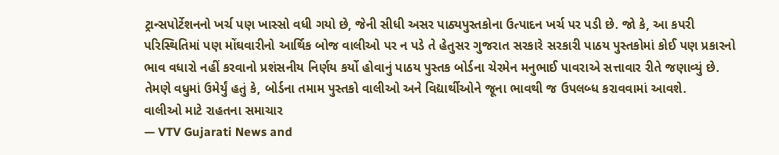ટ્રાન્સપોર્ટેશનનો ખર્ચ પણ ખાસ્સો વધી ગયો છે, જેની સીધી અસર પાઠ્યપુસ્તકોના ઉત્પાદન ખર્ચ પર પડી છે. જો કે, આ કપરી પરિસ્થિતિમાં પણ મોંઘવારીનો આર્થિક બોજ વાલીઓ પર ન પડે તે હેતુસર ગુજરાત સરકારે સરકારી પાઠય પુસ્તકોમાં કોઈ પણ પ્રકારનો ભાવ વધારો નહીં કરવાનો પ્રશંસનીય નિર્ણય કર્યો હોવાનું પાઠય પુસ્તક બોર્ડના ચેરમેન મનુભાઈ પાવરાએ સત્તાવાર રીતે જણાવ્યું છે. તેમણે વધુમાં ઉમેર્યું હતું કે, બોર્ડના તમામ પુસ્તકો વાલીઓ અને વિદ્યાર્થીઓને જૂના ભાવથી જ ઉપલબ્ધ કરાવવામાં આવશે.
વાલીઓ માટે રાહતના સમાચાર
— VTV Gujarati News and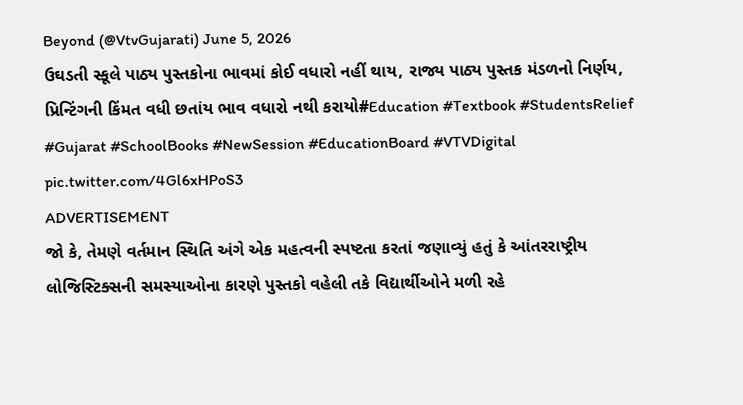Beyond (@VtvGujarati) June 5, 2026
ઉઘડતી સ્કૂલે પાઠ્ય પુસ્તકોના ભાવમાં કોઈ વધારો નહીં થાય, રાજ્ય પાઠ્ય પુસ્તક મંડળનો નિર્ણય, પ્રિન્ટિંગની કિંમત વધી છતાંય ભાવ વધારો નથી કરાયો#Education #Textbook #StudentsRelief #Gujarat #SchoolBooks #NewSession #EducationBoard #VTVDigital pic.twitter.com/4Gl6xHPoS3
ADVERTISEMENT
જો કે, તેમણે વર્તમાન સ્થિતિ અંગે એક મહત્વની સ્પષ્ટતા કરતાં જણાવ્યું હતું કે આંતરરાષ્ટ્રીય લોજિસ્ટિક્સની સમસ્યાઓના કારણે પુસ્તકો વહેલી તકે વિદ્યાર્થીઓને મળી રહે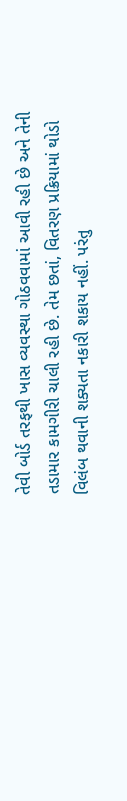તેવી બોર્ડ તરફથી ખાસ વ્યવસ્થા ગોઠવવામાં આવી રહી છે અને તેની તડામાર કામગીરી ચાલી રહી છે. તેમ છતાં, વિતરણ પ્રક્રિયામાં થોડો વિલંબ થવાની શક્યતા નકારી શકાય નહીં. પરંતુ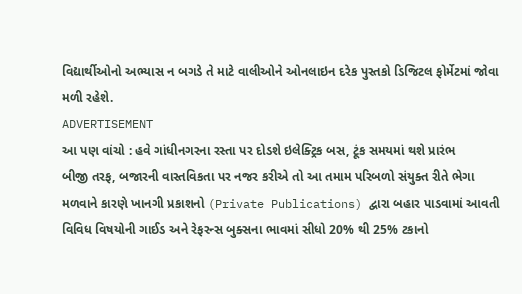વિદ્યાર્થીઓનો અભ્યાસ ન બગડે તે માટે વાલીઓને ઓનલાઇન દરેક પુસ્તકો ડિજિટલ ફોર્મેટમાં જોવા મળી રહેશે.
ADVERTISEMENT
આ પણ વાંચો : હવે ગાંધીનગરના રસ્તા પર દોડશે ઇલેક્ટ્રિક બસ, ટૂંક સમયમાં થશે પ્રારંભ
બીજી તરફ, બજારની વાસ્તવિકતા પર નજર કરીએ તો આ તમામ પરિબળો સંયુક્ત રીતે ભેગા મળવાને કારણે ખાનગી પ્રકાશનો (Private Publications) દ્વારા બહાર પાડવામાં આવતી વિવિધ વિષયોની ગાઈડ અને રેફરન્સ બુક્સના ભાવમાં સીધો 20% થી 25% ટકાનો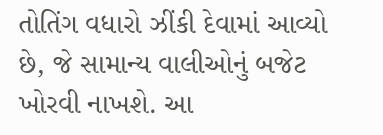તોતિંગ વધારો ઝીંકી દેવામાં આવ્યો છે, જે સામાન્ય વાલીઓનું બજેટ ખોરવી નાખશે. આ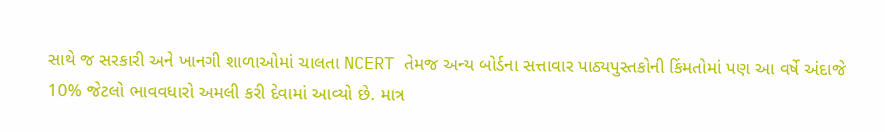સાથે જ સરકારી અને ખાનગી શાળાઓમાં ચાલતા NCERT તેમજ અન્ય બોર્ડના સત્તાવાર પાઠ્યપુસ્તકોની કિંમતોમાં પણ આ વર્ષે અંદાજે 10% જેટલો ભાવવધારો અમલી કરી દેવામાં આવ્યો છે. માત્ર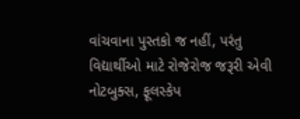વાંચવાના પુસ્તકો જ નહીં, પરંતુ વિદ્યાર્થીઓ માટે રોજેરોજ જરૂરી એવી નોટબુક્સ, ફૂલસ્કેપ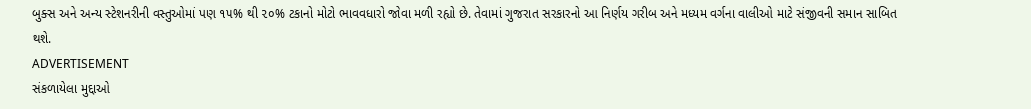બુક્સ અને અન્ય સ્ટેશનરીની વસ્તુઓમાં પણ ૧૫% થી ૨૦% ટકાનો મોટો ભાવવધારો જોવા મળી રહ્યો છે. તેવામાં ગુજરાત સરકારનો આ નિર્ણય ગરીબ અને મધ્યમ વર્ગના વાલીઓ માટે સંજીવની સમાન સાબિત થશે.
ADVERTISEMENT
સંકળાયેલા મુદ્દાઓ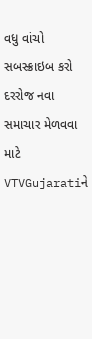વધુ વાંચો
સબસ્ક્રાઇબ કરો
દરરોજ નવા સમાચાર મેળવવા માટે VTVGujaratiને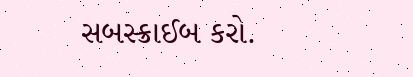સબસ્ક્રાઈબ કરો.